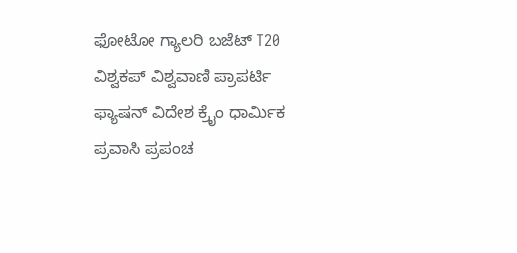ಫೋಟೋ ಗ್ಯಾಲರಿ ಬಜೆಟ್ T20 ವಿಶ್ವಕಪ್ ವಿಶ್ವವಾಣಿ ಪ್ರಾಪರ್ಟಿ ಫ್ಯಾಷನ್ ವಿದೇಶ ಕ್ರೈಂ ಧಾರ್ಮಿಕ ಪ್ರವಾಸಿ ಪ್ರಪಂಚ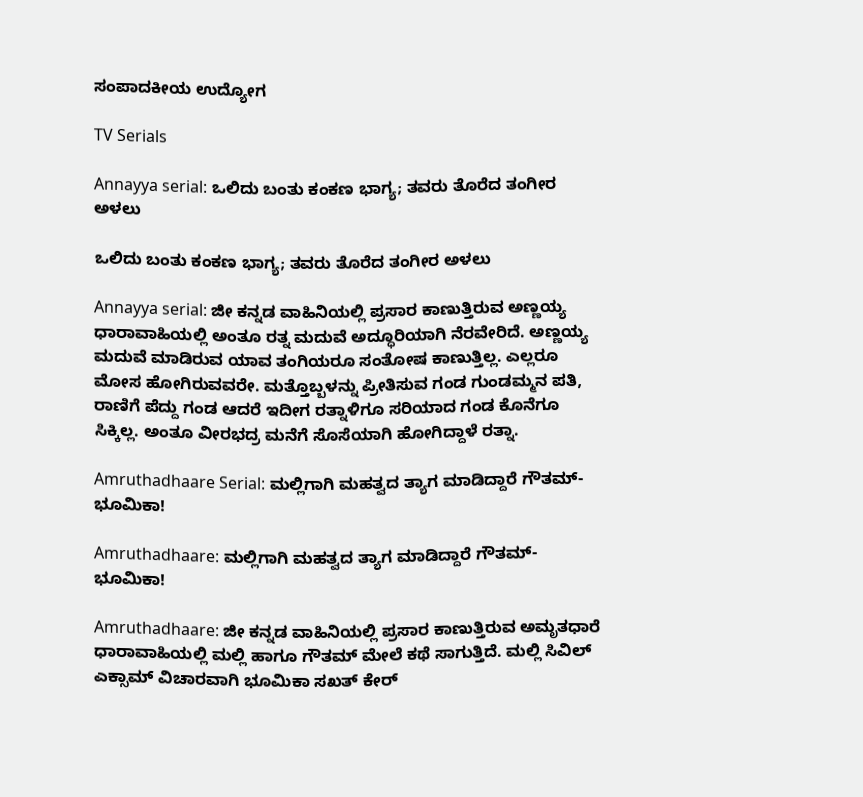ಸಂಪಾದಕೀಯ ಉದ್ಯೋಗ

TV Serials

Annayya serial: ಒಲಿದು ಬಂತು ಕಂಕಣ ಭಾಗ್ಯ; ತವರು ತೊರೆದ ತಂಗೀರ ಅಳಲು

ಒಲಿದು ಬಂತು ಕಂಕಣ ಭಾಗ್ಯ; ತವರು ತೊರೆದ ತಂಗೀರ ಅಳಲು

Annayya serial: ಜೀ ಕನ್ನಡ ವಾಹಿನಿಯಲ್ಲಿ ಪ್ರಸಾರ ಕಾಣುತ್ತಿರುವ ಅಣ್ಣಯ್ಯ ಧಾರಾವಾಹಿಯಲ್ಲಿ ಅಂತೂ ರತ್ನ ಮದುವೆ ಅದ್ಧೂರಿಯಾಗಿ ನೆರವೇರಿದೆ. ಅಣ್ಣಯ್ಯ ಮದುವೆ ಮಾಡಿರುವ ಯಾವ ತಂಗಿಯರೂ ಸಂತೋಷ ಕಾಣುತ್ತಿಲ್ಲ. ಎಲ್ಲರೂ ಮೋಸ ಹೋಗಿರುವವರೇ. ಮತ್ತೊಬ್ಬಳನ್ನು ಪ್ರೀತಿಸುವ ಗಂಡ ಗುಂಡಮ್ಮನ ಪತಿ, ರಾಣಿಗೆ ಪೆದ್ದು ಗಂಡ ಆದರೆ ಇದೀಗ ರತ್ನಾಳಿಗೂ ಸರಿಯಾದ ಗಂಡ ಕೊನೆಗೂ ಸಿಕ್ಕಿಲ್ಲ. ಅಂತೂ ವೀರಭದ್ರ ಮನೆಗೆ ಸೊಸೆಯಾಗಿ ಹೋಗಿದ್ದಾಳೆ ರತ್ನಾ.

Amruthadhaare Serial: ಮಲ್ಲಿಗಾಗಿ ಮಹತ್ವದ ತ್ಯಾಗ ಮಾಡಿದ್ದಾರೆ ಗೌತಮ್-ಭೂಮಿಕಾ!

Amruthadhaare: ಮಲ್ಲಿಗಾಗಿ ಮಹತ್ವದ ತ್ಯಾಗ ಮಾಡಿದ್ದಾರೆ ಗೌತಮ್-ಭೂಮಿಕಾ!

Amruthadhaare: ಜೀ ಕನ್ನಡ ವಾಹಿನಿಯಲ್ಲಿ ಪ್ರಸಾರ ಕಾಣುತ್ತಿರುವ ಅಮೃತಧಾರೆ ಧಾರಾವಾಹಿಯಲ್ಲಿ ಮಲ್ಲಿ ಹಾಗೂ ಗೌತಮ್‌ ಮೇಲೆ ಕಥೆ ಸಾಗುತ್ತಿದೆ. ಮಲ್ಲಿ ಸಿವಿಲ್‌ ಎಕ್ಸಾಮ್‌ ವಿಚಾರವಾಗಿ ಭೂಮಿಕಾ ಸಖತ್‌ ಕೇರ್‌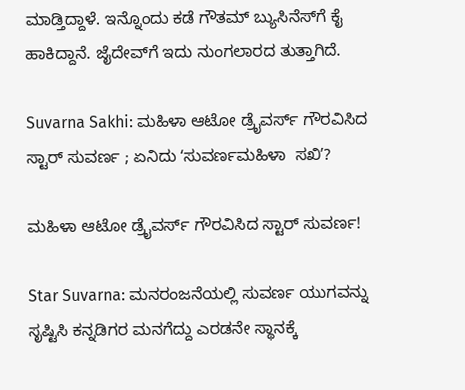ಮಾಡ್ತಿದ್ದಾಳೆ. ಇನ್ನೊಂದು ಕಡೆ ಗೌತಮ್‌ ಬ್ಯುಸಿನೆಸ್‌ಗೆ ಕೈ ಹಾಕಿದ್ದಾನೆ. ಜೈದೇವ್‌ಗೆ ಇದು ನುಂಗಲಾರದ ತುತ್ತಾಗಿದೆ.

Suvarna Sakhi: ಮಹಿಳಾ ಆಟೋ ಡ್ರೈವರ್ಸ್‌ ಗೌರವಿಸಿದ ಸ್ಟಾರ್‌ ಸುವರ್ಣ ; ಏನಿದು ʻಸುವರ್ಣಮಹಿಳಾ  ಸಖಿʼ?

ಮಹಿಳಾ ಆಟೋ ಡ್ರೈವರ್ಸ್‌ ಗೌರವಿಸಿದ ಸ್ಟಾರ್‌ ಸುವರ್ಣ!

Star Suvarna: ಮನರಂಜನೆಯಲ್ಲಿ ಸುವರ್ಣ ಯುಗವನ್ನು ಸೃಷ್ಟಿಸಿ ಕನ್ನಡಿಗರ ಮನಗೆದ್ದು ಎರಡನೇ ಸ್ಥಾನಕ್ಕೆ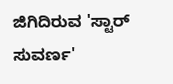ಜಿಗಿದಿರುವ 'ಸ್ಟಾರ್ ಸುವರ್ಣ'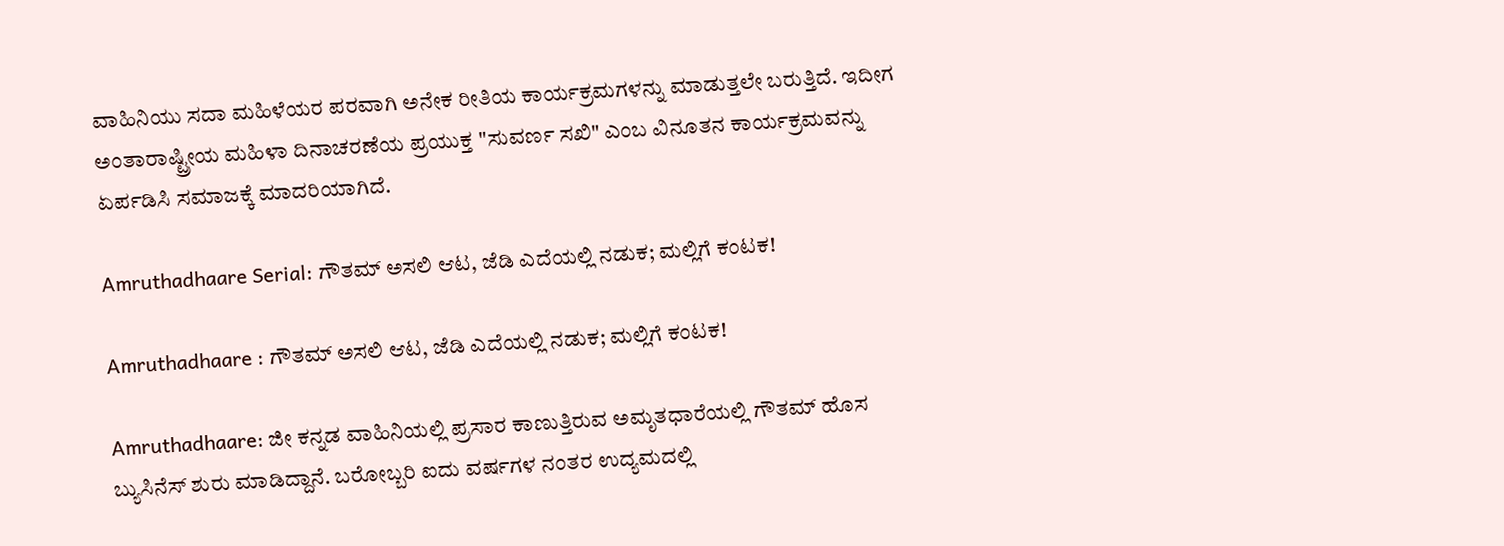ವಾಹಿನಿಯು ಸದಾ ಮಹಿಳೆಯರ ಪರವಾಗಿ ಅನೇಕ ರೀತಿಯ ಕಾರ್ಯಕ್ರಮಗಳನ್ನು ಮಾಡುತ್ತಲೇ ಬರುತ್ತಿದೆ. ಇದೀಗ ಅಂತಾರಾಷ್ಟ್ರೀಯ ಮಹಿಳಾ ದಿನಾಚರಣೆಯ ಪ್ರಯುಕ್ತ "ಸುವರ್ಣ ಸಖಿ" ಎಂಬ ವಿನೂತನ ಕಾರ್ಯಕ್ರಮವನ್ನು ಏರ್ಪಡಿಸಿ ಸಮಾಜಕ್ಕೆ ಮಾದರಿಯಾಗಿದೆ.

Amruthadhaare Serial: ಗೌತಮ್‌ ಅಸಲಿ ಆಟ, ಜೆಡಿ ಎದೆಯಲ್ಲಿ ನಡುಕ; ಮಲ್ಲಿಗೆ ಕಂಟಕ!

Amruthadhaare : ಗೌತಮ್‌ ಅಸಲಿ ಆಟ, ಜೆಡಿ ಎದೆಯಲ್ಲಿ ನಡುಕ; ಮಲ್ಲಿಗೆ ಕಂಟಕ!

Amruthadhaare: ಜೀ ಕನ್ನಡ ವಾಹಿನಿಯಲ್ಲಿ ಪ್ರಸಾರ ಕಾಣುತ್ತಿರುವ ಅಮೃತಧಾರೆಯಲ್ಲಿ ಗೌತಮ್‌ ಹೊಸ ಬ್ಯುಸಿನೆಸ್‌ ಶುರು ಮಾಡಿದ್ದಾನೆ. ಬರೋಬ್ಬರಿ ಐದು ವರ್ಷಗಳ ನಂತರ ಉದ್ಯಮದಲ್ಲಿ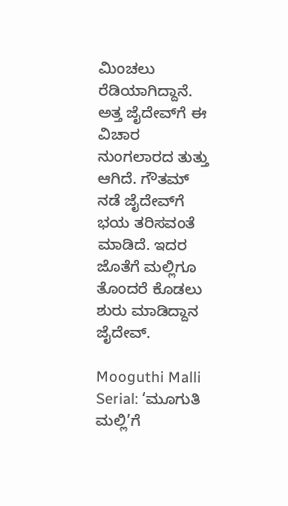ಮಿಂಚಲು ರೆಡಿಯಾಗಿದ್ದಾನೆ. ಅತ್ತ ಜೈದೇವ್‌ಗೆ ಈ ವಿಚಾರ ನುಂಗಲಾರದ ತುತ್ತು ಆಗಿದೆ. ಗೌತಮ್‌ ನಡೆ ಜೈದೇವ್‌ಗೆ ಭಯ ತರಿಸವಂತೆ ಮಾಡಿದೆ. ಇದರ ಜೊತೆಗೆ ಮಲ್ಲಿಗೂ ತೊಂದರೆ ಕೊಡಲು ಶುರು ಮಾಡಿದ್ದಾನ ಜೈದೇವ್‌.

Mooguthi Malli Serial: ‘ಮೂಗುತಿ ಮಲ್ಲಿ’ಗೆ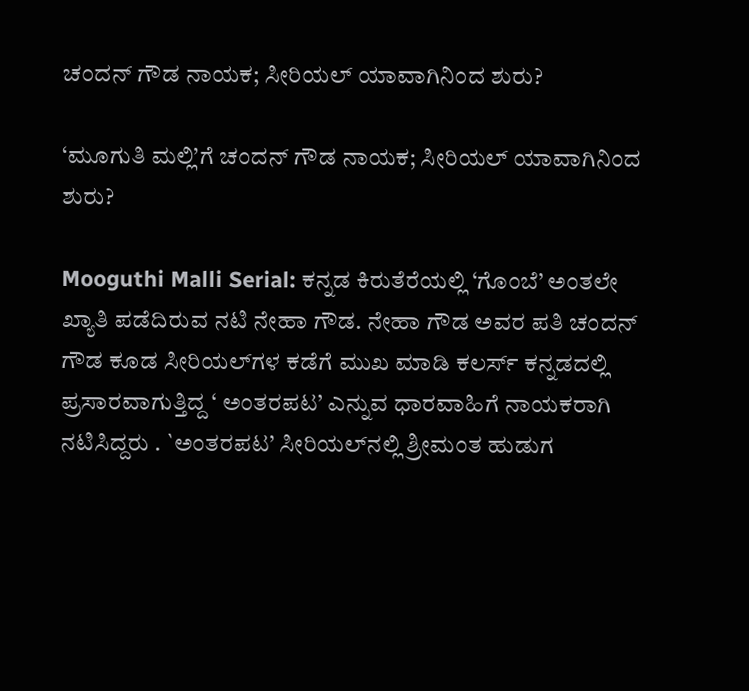ಚಂದನ್ ಗೌಡ ನಾಯಕ; ಸೀರಿಯಲ್‌ ಯಾವಾಗಿನಿಂದ ಶುರು?

‘ಮೂಗುತಿ ಮಲ್ಲಿ’ಗೆ ಚಂದನ್ ಗೌಡ ನಾಯಕ; ಸೀರಿಯಲ್‌ ಯಾವಾಗಿನಿಂದ ಶುರು?

Mooguthi Malli Serial: ಕನ್ನಡ ಕಿರುತೆರೆಯಲ್ಲಿ ‘ಗೊಂಬೆ’ ಅಂತಲೇ ಖ್ಯಾತಿ ಪಡೆದಿರುವ ನಟಿ ನೇಹಾ ಗೌಡ. ನೇಹಾ ಗೌಡ ಅವರ ಪತಿ ಚಂದನ್ ಗೌಡ ಕೂಡ ಸೀರಿಯಲ್‌ಗಳ ಕಡೆಗೆ ಮುಖ ಮಾಡಿ ಕಲರ್ಸ್ ಕನ್ನಡದಲ್ಲಿ ಪ್ರಸಾರವಾಗುತ್ತಿದ್ದ ‘ ಅಂತರಪಟ’ ಎನ್ನುವ ಧಾರವಾಹಿಗೆ ನಾಯಕರಾಗಿ ನಟಿಸಿದ್ದರು . `ಅಂತರಪಟ’ ಸೀರಿಯಲ್‌ನಲ್ಲಿ ಶ್ರೀಮಂತ ಹುಡುಗ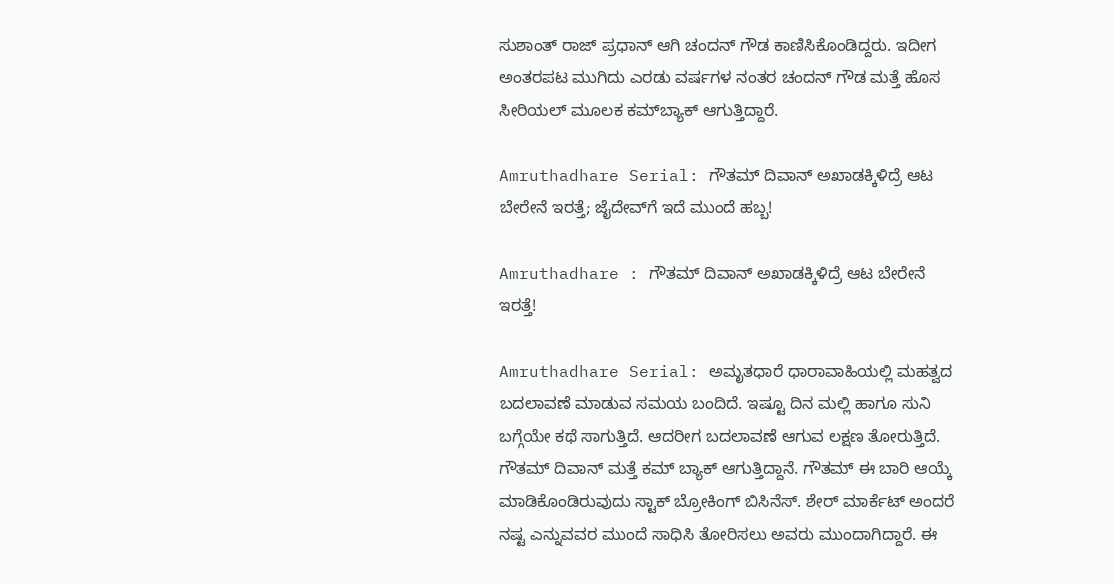ಸುಶಾಂತ್ ರಾಜ್ ಪ್ರಧಾನ್ ಆಗಿ ಚಂದನ್ ಗೌಡ ಕಾಣಿಸಿಕೊಂಡಿದ್ದರು. ಇದೀಗ ಅಂತರಪಟ ಮುಗಿದು ಎರಡು ವರ್ಷಗಳ ನಂತರ ಚಂದನ್ ಗೌಡ ಮತ್ತೆ ಹೊಸ ಸೀರಿಯಲ್‌ ಮೂಲಕ ಕಮ್‌ಬ್ಯಾಕ್‌ ಆಗುತ್ತಿದ್ದಾರೆ.

Amruthadhare Serial: ಗೌತಮ್ ದಿವಾನ್ ಅಖಾಡಕ್ಕಿಳಿದ್ರೆ ಆಟ ಬೇರೇನೆ ಇರತ್ತೆ; ಜೈದೇವ್‌ಗೆ ಇದೆ ಮುಂದೆ ಹಬ್ಬ!

Amruthadhare : ಗೌತಮ್ ದಿವಾನ್ ಅಖಾಡಕ್ಕಿಳಿದ್ರೆ ಆಟ ಬೇರೇನೆ ಇರತ್ತೆ!

Amruthadhare Serial: ಅಮೃತಧಾರೆ ಧಾರಾವಾಹಿಯಲ್ಲಿ ಮಹತ್ವದ ಬದಲಾವಣೆ ಮಾಡುವ ಸಮಯ ಬಂದಿದೆ. ಇಷ್ಟೂ ದಿನ ಮಲ್ಲಿ ಹಾಗೂ ಸುನಿ ಬಗ್ಗೆಯೇ ಕಥೆ ಸಾಗುತ್ತಿದೆ. ಆದರೀಗ ಬದಲಾವಣೆ ಆಗುವ ಲಕ್ಷಣ ತೋರುತ್ತಿದೆ. ಗೌತಮ್‌ ದಿವಾನ್‌ ಮತ್ತೆ ಕಮ್‌ ಬ್ಯಾಕ್‌ ಆಗುತ್ತಿದ್ದಾನೆ. ಗೌತಮ್ ಈ ಬಾರಿ ಆಯ್ಕೆ ಮಾಡಿಕೊಂಡಿರುವುದು ಸ್ಟಾಕ್ ಬ್ರೋಕಿಂಗ್ ಬಿಸಿನೆಸ್. ಶೇರ್ ಮಾರ್ಕೆಟ್ ಅಂದರೆ ನಷ್ಟ ಎನ್ನುವವರ ಮುಂದೆ ಸಾಧಿಸಿ ತೋರಿಸಲು ಅವರು ಮುಂದಾಗಿದ್ದಾರೆ. ಈ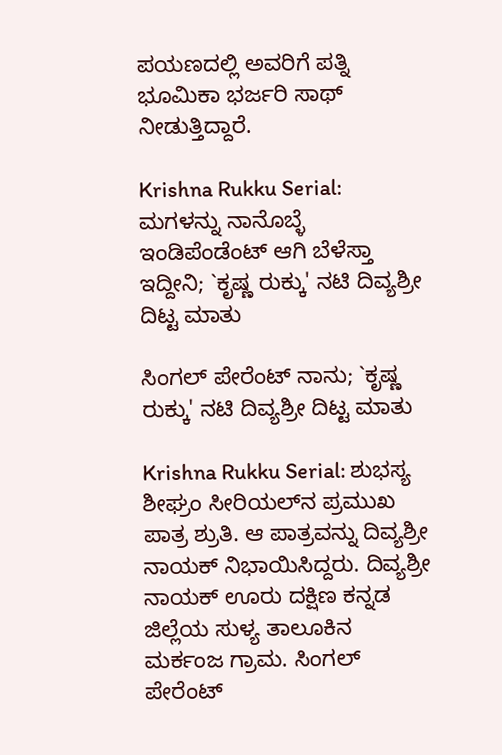ಪಯಣದಲ್ಲಿ ಅವರಿಗೆ ಪತ್ನಿ ಭೂಮಿಕಾ ಭರ್ಜರಿ ಸಾಥ್ ನೀಡುತ್ತಿದ್ದಾರೆ.

Krishna Rukku Serial: ಮಗಳನ್ನು ನಾನೊಬ್ಳೆ ಇಂಡಿಪೆಂಡೆಂಟ್‌ ಆಗಿ ಬೆಳೆಸ್ತಾ ಇದ್ದೀನಿ; `ಕೃಷ್ಣ ರುಕ್ಕು' ನಟಿ ದಿವ್ಯಶ್ರೀ ದಿಟ್ಟ ಮಾತು

ಸಿಂಗಲ್‌ ಪೇರೆಂಟ್‌ ನಾನು; `ಕೃಷ್ಣ ರುಕ್ಕು' ನಟಿ ದಿವ್ಯಶ್ರೀ ದಿಟ್ಟ ಮಾತು

Krishna Rukku Serial: ಶುಭಸ್ಯ ಶೀಘ್ರಂ ಸೀರಿಯಲ್‌ನ ಪ್ರಮುಖ ಪಾತ್ರ ಶ್ರುತಿ. ಆ ಪಾತ್ರವನ್ನು ದಿವ್ಯಶ್ರೀ ನಾಯಕ್ ನಿಭಾಯಿಸಿದ್ದರು. ದಿವ್ಯಶ್ರೀ ನಾಯಕ್ ಊರು ದಕ್ಷಿಣ ಕನ್ನಡ ಜಿಲ್ಲೆಯ ಸುಳ್ಯ ತಾಲೂಕಿನ ಮರ್ಕಂಜ ಗ್ರಾಮ. ಸಿಂಗಲ್‌ ಪೇರೆಂಟ್‌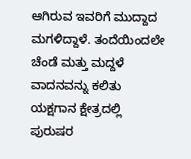ಆಗಿರುವ ಇವರಿಗೆ ಮುದ್ದಾದ ಮಗಳಿದ್ದಾಳೆ. ತಂದೆಯಿಂದಲೇ ಚೆಂಡೆ ಮತ್ತು ಮದ್ದಳೆ ವಾದನವನ್ನು ಕಲಿತು ಯಕ್ಷಗಾನ ಕ್ಷೇತ್ರದಲ್ಲಿ ಪುರುಷರ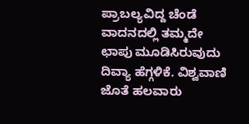ಪ್ರಾಬಲ್ಯವಿದ್ದ ಚೆಂಡೆ ವಾದನದಲ್ಲಿ ತಮ್ಮದೇ ಛಾಪು ಮೂಡಿಸಿರುವುದು ದಿವ್ಯಾ ಹೆಗ್ಗಳಿಕೆ. ವಿಶ್ವವಾಣಿ ಜೊತೆ ಹಲವಾರು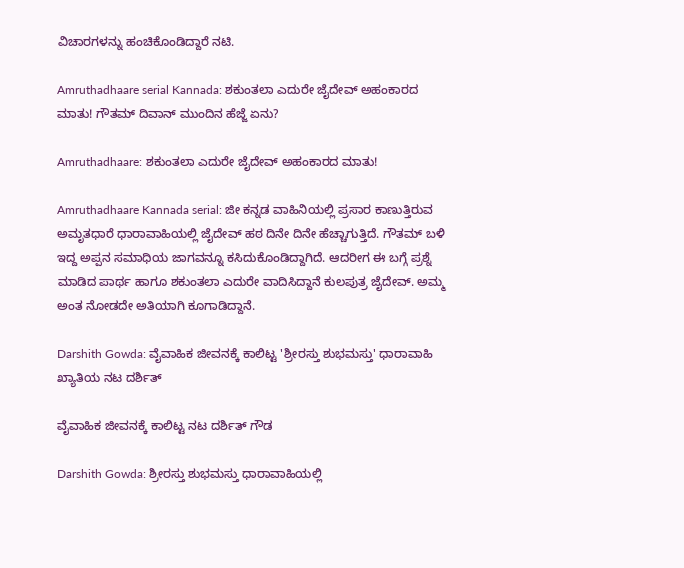ವಿಚಾರಗಳನ್ನು ಹಂಚಿಕೊಂಡಿದ್ದಾರೆ ನಟಿ.

Amruthadhaare serial Kannada: ಶಕುಂತಲಾ ಎದುರೇ ಜೈದೇವ್‌ ಅಹಂಕಾರದ ಮಾತು! ಗೌತಮ್ ದಿವಾನ್ ಮುಂದಿನ ಹೆಜ್ಜೆ ಏನು?

Amruthadhaare: ಶಕುಂತಲಾ ಎದುರೇ ಜೈದೇವ್‌ ಅಹಂಕಾರದ ಮಾತು!

Amruthadhaare Kannada serial: ಜೀ ಕನ್ನಡ ವಾಹಿನಿಯಲ್ಲಿ ಪ್ರಸಾರ ಕಾಣುತ್ತಿರುವ ಅಮೃತಧಾರೆ ಧಾರಾವಾಹಿಯಲ್ಲಿ ಜೈದೇವ್‌ ಹಠ ದಿನೇ ದಿನೇ ಹೆಚ್ಚಾಗುತ್ತಿದೆ. ಗೌತಮ್‌ ಬಳಿ ಇದ್ದ ಅಪ್ಪನ ಸಮಾಧಿಯ ಜಾಗವನ್ನೂ ಕಸಿದುಕೊಂಡಿದ್ದಾಗಿದೆ. ಆದರೀಗ ಈ ಬಗ್ಗೆ ಪ್ರಶ್ನೆ ಮಾಡಿದ ಪಾರ್ಥ ಹಾಗೂ ಶಕುಂತಲಾ ಎದುರೇ ವಾದಿಸಿದ್ದಾನೆ ಕುಲಪುತ್ರ ಜೈದೇವ್‌. ಅಮ್ಮ ಅಂತ ನೋಡದೇ ಅತಿಯಾಗಿ ಕೂಗಾಡಿದ್ದಾನೆ.

Darshith Gowda: ವೈವಾಹಿಕ ಜೀವನಕ್ಕೆ ಕಾಲಿಟ್ಟ 'ಶ್ರೀರಸ್ತು ಶುಭಮಸ್ತು' ಧಾರಾವಾಹಿ ಖ್ಯಾತಿಯ ನಟ ದರ್ಶಿತ್‌

ವೈವಾಹಿಕ ಜೀವನಕ್ಕೆ ಕಾಲಿಟ್ಟ ನಟ ದರ್ಶಿತ್‌ ಗೌಡ

Darshith Gowda: ಶ್ರೀರಸ್ತು ಶುಭಮಸ್ತು ಧಾರಾವಾಹಿಯಲ್ಲಿ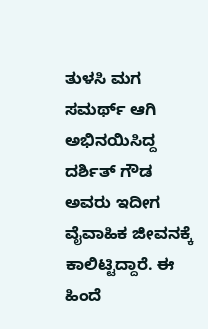ತುಳಸಿ ಮಗ ಸಮರ್ಥ್ ಆಗಿ ಅಭಿನಯಿಸಿದ್ದ ದರ್ಶಿತ್ ಗೌಡ ಅವರು ಇದೀಗ ವೈವಾಹಿಕ ಜೀವನಕ್ಕೆ ಕಾಲಿಟ್ಟಿದ್ದಾರೆ. ಈ ಹಿಂದೆ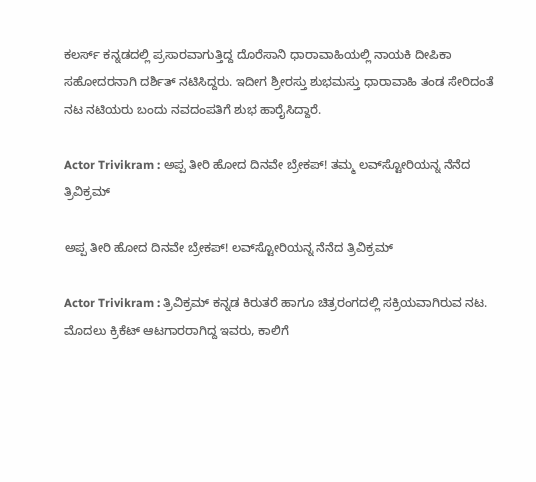ಕಲರ್ಸ್ ಕನ್ನಡದಲ್ಲಿ ಪ್ರಸಾರವಾಗುತ್ತಿದ್ದ ದೊರೆಸಾನಿ ಧಾರಾವಾಹಿಯಲ್ಲಿ ನಾಯಕಿ ದೀಪಿಕಾ ಸಹೋದರನಾಗಿ ದರ್ಶಿತ್ ನಟಿಸಿದ್ದರು. ಇದೀಗ ಶ್ರೀರಸ್ತು ಶುಭಮಸ್ತು ಧಾರಾವಾಹಿ ತಂಡ ಸೇರಿದಂತೆ ನಟ ನಟಿಯರು ಬಂದು ನವದಂಪತಿಗೆ ಶುಭ ಹಾರೈಸಿದ್ದಾರೆ.

Actor Trivikram : ಅಪ್ಪ ತೀರಿ ಹೋದ ದಿನವೇ ಬ್ರೇಕಪ್! ತಮ್ಮ ಲವ್‌ಸ್ಟೋರಿಯನ್ನ ನೆನೆದ‌ ತ್ರಿವಿಕ್ರಮ್‌

ಅಪ್ಪ ತೀರಿ ಹೋದ ದಿನವೇ ಬ್ರೇಕಪ್! ಲವ್‌ಸ್ಟೋರಿಯನ್ನ ನೆನೆದ‌ ತ್ರಿವಿಕ್ರಮ್‌

Actor Trivikram : ತ್ರಿವಿಕ್ರಮ್ ಕನ್ನಡ ಕಿರುತರೆ ಹಾಗೂ ಚಿತ್ರರಂಗದಲ್ಲಿ ಸಕ್ರಿಯವಾಗಿರುವ ನಟ. ಮೊದಲು ಕ್ರಿಕೆಟ್ ಆಟಗಾರರಾಗಿದ್ದ ಇವರು, ಕಾಲಿಗೆ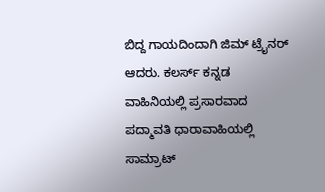ಬಿದ್ದ ಗಾಯದಿಂದಾಗಿ ಜಿಮ್ ಟ್ರೈನರ್ ಆದರು. ಕಲರ್ಸ್ ಕನ್ನಡ ವಾಹಿನಿಯಲ್ಲಿ ಪ್ರಸಾರವಾದ ಪದ್ಮಾವತಿ ಧಾರಾವಾಹಿಯಲ್ಲಿ ಸಾಮ್ರಾಟ್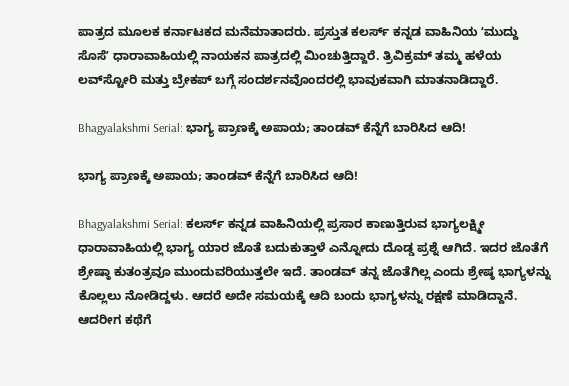ಪಾತ್ರದ ಮೂಲಕ ಕರ್ನಾಟಕದ ಮನೆಮಾತಾದರು. ಪ್ರಸ್ತುತ ಕಲರ್ಸ್‌ ಕನ್ನಡ ವಾಹಿನಿಯ ʻಮುದ್ದು ಸೊಸೆʼ ಧಾರಾವಾಹಿಯಲ್ಲಿ ನಾಯಕನ ಪಾತ್ರದಲ್ಲಿ ಮಿಂಚುತ್ತಿದ್ದಾರೆ. ತ್ರಿವಿಕ್ರಮ್‌ ತಮ್ಮ ಹಳೆಯ ಲವ್‌ಸ್ಟೋರಿ ಮತ್ತು ಬ್ರೇಕಪ್‌ ಬಗ್ಗೆ ಸಂದರ್ಶನವೊಂದರಲ್ಲಿ ಭಾವುಕವಾಗಿ ಮಾತನಾಡಿದ್ದಾರೆ.

Bhagyalakshmi Serial: ಭಾಗ್ಯ ಪ್ರಾಣಕ್ಕೆ ಅಪಾಯ; ತಾಂಡವ್‌ ಕೆನ್ನೆಗೆ ಬಾರಿಸಿದ ಆದಿ!

ಭಾಗ್ಯ ಪ್ರಾಣಕ್ಕೆ ಅಪಾಯ; ತಾಂಡವ್‌ ಕೆನ್ನೆಗೆ ಬಾರಿಸಿದ ಆದಿ!

Bhagyalakshmi Serial: ಕಲರ್ಸ್‌ ಕನ್ನಡ ವಾಹಿನಿಯಲ್ಲಿ ಪ್ರಸಾರ ಕಾಣುತ್ತಿರುವ ಭಾಗ್ಯಲಕ್ಷ್ಮೀ ಧಾರಾವಾಹಿಯಲ್ಲಿ ಭಾಗ್ಯ ಯಾರ ಜೊತೆ ಬದುಕುತ್ತಾಳೆ ಎನ್ನೋದು ದೊಡ್ಡ ಪ್ರಶ್ನೆ ಆಗಿದೆ. ಇದರ ಜೊತೆಗೆ ಶ್ರೇಷ್ಠಾ ಕುತಂತ್ರವೂ ಮುಂದುವರಿಯುತ್ತಲೇ ಇದೆ. ತಾಂಡವ್‌ ತನ್ನ ಜೊತೆಗಿಲ್ಲ ಎಂದು ಶ್ರೇಷ್ಠ ಭಾಗ್ಯಳನ್ನು ಕೊಲ್ಲಲು ನೋಡಿದ್ದಳು. ಆದರೆ ಅದೇ ಸಮಯಕ್ಕೆ ಆದಿ ಬಂದು ಭಾಗ್ಯಳನ್ನು ರಕ್ಷಣೆ ಮಾಡಿದ್ದಾನೆ. ಆದರೀಗ ಕಥೆಗೆ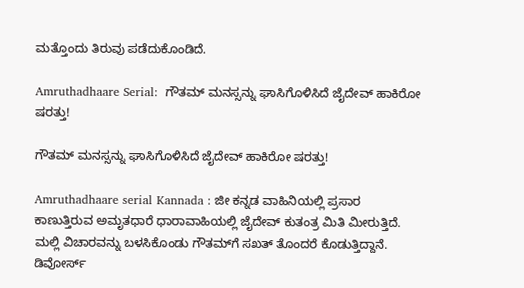ಮತ್ತೊಂದು ತಿರುವು ಪಡೆದುಕೊಂಡಿದೆ.

Amruthadhaare Serial:  ಗೌತಮ್ ಮನಸ್ಸನ್ನು ಘಾಸಿಗೊಳಿಸಿದೆ ಜೈದೇವ್ ಹಾಕಿರೋ ಷರತ್ತು!

ಗೌತಮ್ ಮನಸ್ಸನ್ನು ಘಾಸಿಗೊಳಿಸಿದೆ ಜೈದೇವ್ ಹಾಕಿರೋ ಷರತ್ತು!

Amruthadhaare serial Kannada : ಜೀ ಕನ್ನಡ ವಾಹಿನಿಯಲ್ಲಿ ಪ್ರಸಾರ ಕಾಣುತ್ತಿರುವ ಅಮೃತಧಾರೆ ಧಾರಾವಾಹಿಯಲ್ಲಿ ಜೈದೇವ್‌ ಕುತಂತ್ರ ಮಿತಿ ಮೀರುತ್ತಿದೆ. ಮಲ್ಲಿ ವಿಚಾರವನ್ನು ಬಳಸಿಕೊಂಡು ಗೌತಮ್‌ಗೆ ಸಖತ್‌ ತೊಂದರೆ ಕೊಡುತ್ತಿದ್ದಾನೆ. ಡಿವೋರ್ಸ್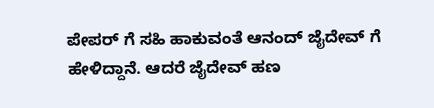ಪೇಪರ್ ಗೆ ಸಹಿ ಹಾಕುವಂತೆ ಆನಂದ್ ಜೈದೇವ್ ಗೆ ಹೇಳಿದ್ದಾನೆ. ಆದರೆ ಜೈದೇವ್ ಹಣ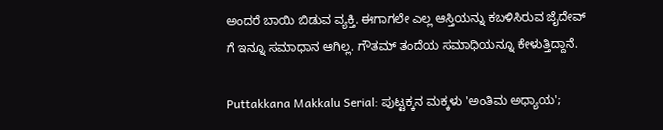ಅಂದರೆ ಬಾಯಿ ಬಿಡುವ ವ್ಯಕ್ತಿ. ಈಗಾಗಲೇ ಎಲ್ಲ ಆಸ್ತಿಯನ್ನು ಕಬಳಿಸಿರುವ ಜೈದೇವ್ ಗೆ ಇನ್ನೂ ಸಮಾಧಾನ ಆಗಿಲ್ಲ. ಗೌತಮ್‌ ತಂದೆಯ ಸಮಾಧಿಯನ್ನೂ ಕೇಳುತ್ತಿದ್ದಾನೆ.

Puttakkana Makkalu Serial: ಪುಟ್ಟಕ್ಕನ ಮಕ್ಕಳು 'ಅಂತಿಮ ಅಧ್ಯಾಯ';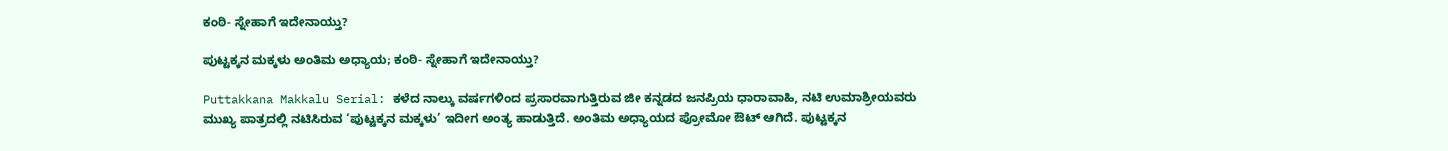ಕಂಠಿ- ಸ್ನೇಹಾಗೆ ಇದೇನಾಯ್ತು?

ಪುಟ್ಟಕ್ಕನ ಮಕ್ಕಳು ಅಂತಿಮ ಅಧ್ಯಾಯ; ಕಂಠಿ- ಸ್ನೇಹಾಗೆ ಇದೇನಾಯ್ತು?

Puttakkana Makkalu Serial: ಕಳೆದ ನಾಲ್ಕು ವರ್ಷಗಳಿಂದ ಪ್ರಸಾರವಾಗುತ್ತಿರುವ ಜೀ ಕನ್ನಡದ ಜನಪ್ರಿಯ ಧಾರಾವಾಹಿ, ನಟಿ ಉಮಾಶ್ರೀಯವರು ಮುಖ್ಯ ಪಾತ್ರದಲ್ಲಿ ನಟಿಸಿರುವ ‘ಪುಟ್ಟಕ್ಕನ ಮಕ್ಕಳು’ ಇದೀಗ ಅಂತ್ಯ ಹಾಡುತ್ತಿದೆ. ಅಂತಿಮ ಅಧ್ಯಾಯದ ಪ್ರೋಮೋ ಔಟ್‌ ಆಗಿದೆ. ಪುಟ್ಟಕ್ಕನ‌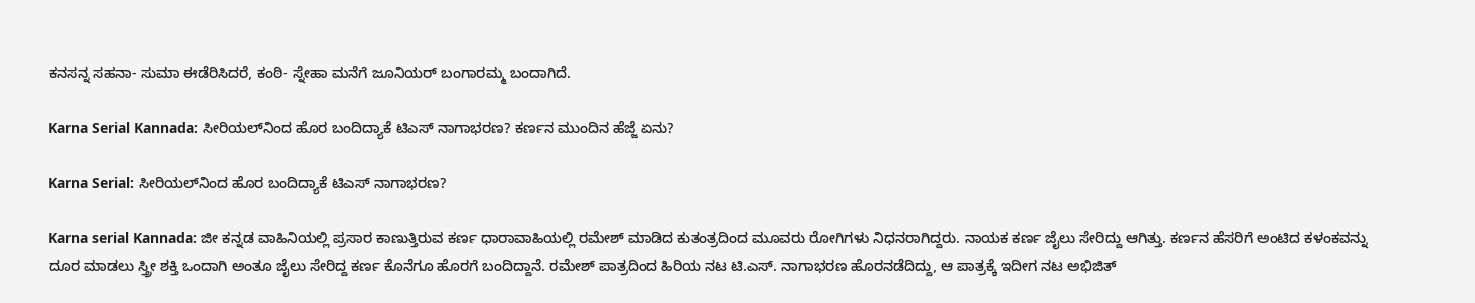ಕನಸನ್ನ ಸಹನಾ- ಸುಮಾ ಈಡೆರಿಸಿದರೆ, ಕಂಠಿ- ಸ್ನೇಹಾ ಮನೆಗೆ ಜೂನಿಯರ್ ಬಂಗಾರಮ್ಮ ಬಂದಾಗಿದೆ.

Karna Serial Kannada: ಸೀರಿಯಲ್‌ನಿಂದ ಹೊರ ಬಂದಿದ್ಯಾಕೆ ಟಿಎಸ್ ನಾಗಾಭರಣ? ಕರ್ಣನ ಮುಂದಿನ ಹೆಜ್ಜೆ ಏನು?

Karna Serial: ಸೀರಿಯಲ್‌ನಿಂದ ಹೊರ ಬಂದಿದ್ಯಾಕೆ ಟಿಎಸ್ ನಾಗಾಭರಣ?

Karna serial Kannada: ಜೀ ಕನ್ನಡ ವಾಹಿನಿಯಲ್ಲಿ ಪ್ರಸಾರ ಕಾಣುತ್ತಿರುವ ಕರ್ಣ ಧಾರಾವಾಹಿಯಲ್ಲಿ ರಮೇಶ್‌ ಮಾಡಿದ ಕುತಂತ್ರದಿಂದ ಮೂವರು ರೋಗಿಗಳು ನಿಧನರಾಗಿದ್ದರು. ನಾಯಕ ಕರ್ಣ ಜೈಲು ಸೇರಿದ್ದು ಆಗಿತ್ತು. ಕರ್ಣನ ಹೆಸರಿಗೆ ಅಂಟಿದ ಕಳಂಕವನ್ನು ದೂರ ಮಾಡಲು ಸ್ತ್ರೀ ಶಕ್ತಿ ಒಂದಾಗಿ ಅಂತೂ ಜೈಲು ಸೇರಿದ್ದ ಕರ್ಣ ಕೊನೆಗೂ ಹೊರಗೆ ಬಂದಿದ್ದಾನೆ. ರಮೇಶ್ ಪಾತ್ರದಿಂದ ಹಿರಿಯ ನಟ ಟಿ.ಎಸ್. ನಾಗಾಭರಣ ಹೊರನಡೆದಿದ್ದು, ಆ ಪಾತ್ರಕ್ಕೆ ಇದೀಗ ನಟ ಅಭಿಜಿತ್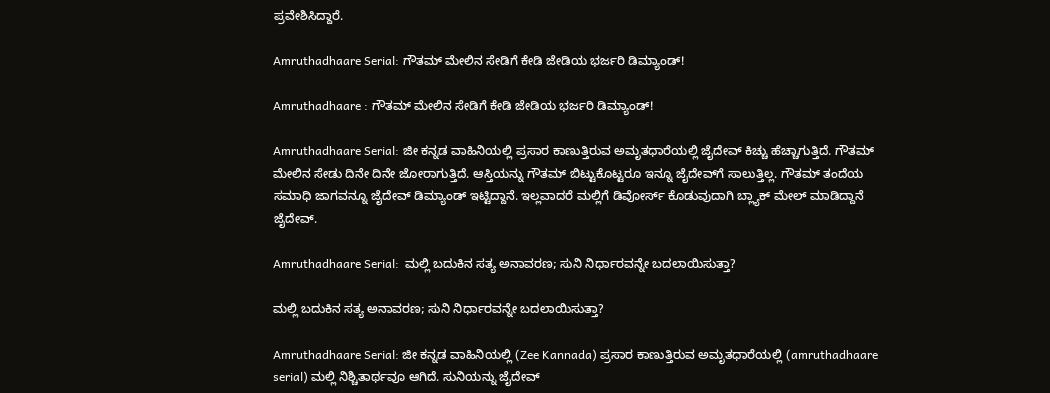ಪ್ರವೇಶಿಸಿದ್ದಾರೆ.

Amruthadhaare Serial: ಗೌತಮ್ ಮೇಲಿನ ಸೇಡಿಗೆ ಕೇಡಿ ಜೇಡಿಯ ಭರ್ಜರಿ ಡಿಮ್ಯಾಂಡ್‌!

Amruthadhaare : ಗೌತಮ್ ಮೇಲಿನ ಸೇಡಿಗೆ ಕೇಡಿ ಜೇಡಿಯ ಭರ್ಜರಿ ಡಿಮ್ಯಾಂಡ್‌!

Amruthadhaare Serial: ಜೀ ಕನ್ನಡ ವಾಹಿನಿಯಲ್ಲಿ ಪ್ರಸಾರ ಕಾಣುತ್ತಿರುವ ಅಮೃತಧಾರೆಯಲ್ಲಿ ಜೈದೇವ್‌ ಕಿಚ್ಚು ಹೆಚ್ಚಾಗುತ್ತಿದೆ. ಗೌತಮ್‌ ಮೇಲಿನ ಸೇಡು ದಿನೇ ದಿನೇ ಜೋರಾಗುತ್ತಿದೆ. ಆಸ್ತಿಯನ್ನು ಗೌತಮ್‌ ಬಿಟ್ಟುಕೊಟ್ಟರೂ ಇನ್ನೂ ಜೈದೇವ್‌ಗೆ ಸಾಲುತ್ತಿಲ್ಲ. ಗೌತಮ್‌ ತಂದೆಯ ಸಮಾಧಿ ಜಾಗವನ್ನೂ ಜೈದೇವ್‌ ಡಿಮ್ಯಾಂಡ್‌ ಇಟ್ಟಿದ್ದಾನೆ. ಇಲ್ಲವಾದರೆ ಮಲ್ಲಿಗೆ ಡಿವೋರ್ಸ್‌ ಕೊಡುವುದಾಗಿ ಬ್ಲ್ಯಾಕ್‌ ಮೇಲ್‌ ಮಾಡಿದ್ದಾನೆ ಜೈದೇವ್‌.

Amruthadhaare Serial:  ಮಲ್ಲಿ ಬದುಕಿನ ಸತ್ಯ ಅನಾವರಣ; ಸುನಿ ನಿರ್ಧಾರವನ್ನೇ ಬದಲಾಯಿಸುತ್ತಾ?

ಮಲ್ಲಿ ಬದುಕಿನ ಸತ್ಯ ಅನಾವರಣ; ಸುನಿ ನಿರ್ಧಾರವನ್ನೇ ಬದಲಾಯಿಸುತ್ತಾ?

Amruthadhaare Serial: ಜೀ ಕನ್ನಡ ವಾಹಿನಿಯಲ್ಲಿ (Zee Kannada) ಪ್ರಸಾರ ಕಾಣುತ್ತಿರುವ ಅಮೃತಧಾರೆಯಲ್ಲಿ (amruthadhaare serial) ಮಲ್ಲಿ ನಿಶ್ಚಿತಾರ್ಥವೂ ಆಗಿದೆ. ಸುನಿಯನ್ನು ಜೈದೇವ್‌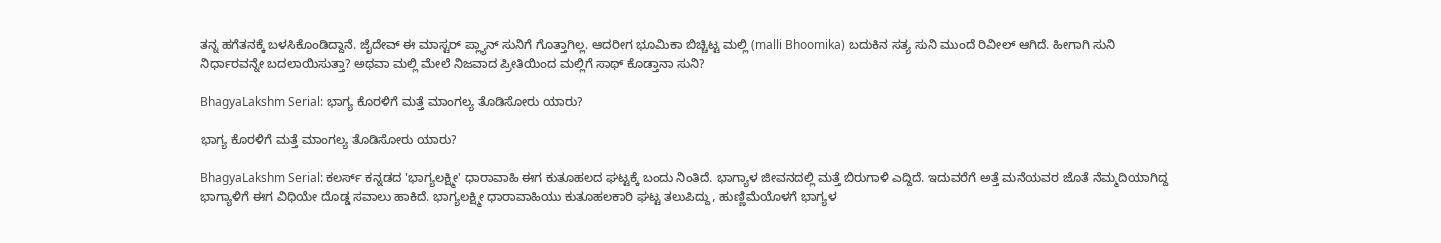ತನ್ನ ಹಗೆತನಕ್ಕೆ ಬಳಸಿಕೊಂಡಿದ್ದಾನೆ. ಜೈದೇವ್‌ ಈ ಮಾಸ್ಟರ್‌ ಪ್ಲ್ಯಾನ್‌ ಸುನಿಗೆ ಗೊತ್ತಾಗಿಲ್ಲ. ಆದರೀಗ ಭೂಮಿಕಾ ಬಿಚ್ಚಿಟ್ಟ ಮಲ್ಲಿ (malli Bhoomika) ಬದುಕಿನ ಸತ್ಯ ಸುನಿ ಮುಂದೆ ರಿವೀಲ್‌ ಆಗಿದೆ. ಹೀಗಾಗಿ ಸುನಿ ನಿರ್ಧಾರವನ್ನೇ ಬದಲಾಯಿಸುತ್ತಾ? ಅಥವಾ ಮಲ್ಲಿ ಮೇಲೆ ನಿಜವಾದ ಪ್ರೀತಿಯಿಂದ ಮಲ್ಲಿಗೆ ಸಾಥ್‌ ಕೊಡ್ತಾನಾ ಸುನಿ?

BhagyaLakshm Serial: ಭಾಗ್ಯ ಕೊರಳಿಗೆ ಮತ್ತೆ ಮಾಂಗಲ್ಯ ತೊಡಿಸೋರು ಯಾರು?

ಭಾಗ್ಯ ಕೊರಳಿಗೆ ಮತ್ತೆ ಮಾಂಗಲ್ಯ ತೊಡಿಸೋರು ಯಾರು?

BhagyaLakshm Serial: ಕಲರ್ಸ್ ಕನ್ನಡದ 'ಭಾಗ್ಯಲಕ್ಷ್ಮೀ' ಧಾರಾವಾಹಿ ಈಗ ಕುತೂಹಲದ ಘಟ್ಟಕ್ಕೆ ಬಂದು ನಿಂತಿದೆ. ಭಾಗ್ಯಾಳ ಜೀವನದಲ್ಲಿ ಮತ್ತೆ ಬಿರುಗಾಳಿ ಎದ್ದಿದೆ. ಇದುವರೆಗೆ ಅತ್ತೆ ಮನೆಯವರ ಜೊತೆ ನೆಮ್ಮದಿಯಾಗಿದ್ದ ಭಾಗ್ಯಾಳಿಗೆ ಈಗ ವಿಧಿಯೇ ದೊಡ್ಡ ಸವಾಲು ಹಾಕಿದೆ. ಭಾಗ್ಯಲಕ್ಷ್ಮೀ ಧಾರಾವಾಹಿಯು ಕುತೂಹಲಕಾರಿ ಘಟ್ಟ ತಲುಪಿದ್ದು, ಹುಣ್ಣಿಮೆಯೊಳಗೆ ಭಾಗ್ಯಳ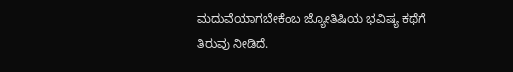ಮದುವೆಯಾಗಬೇಕೆಂಬ ಜ್ಯೋತಿಷಿಯ ಭವಿಷ್ಯ ಕಥೆಗೆ ತಿರುವು ನೀಡಿದೆ.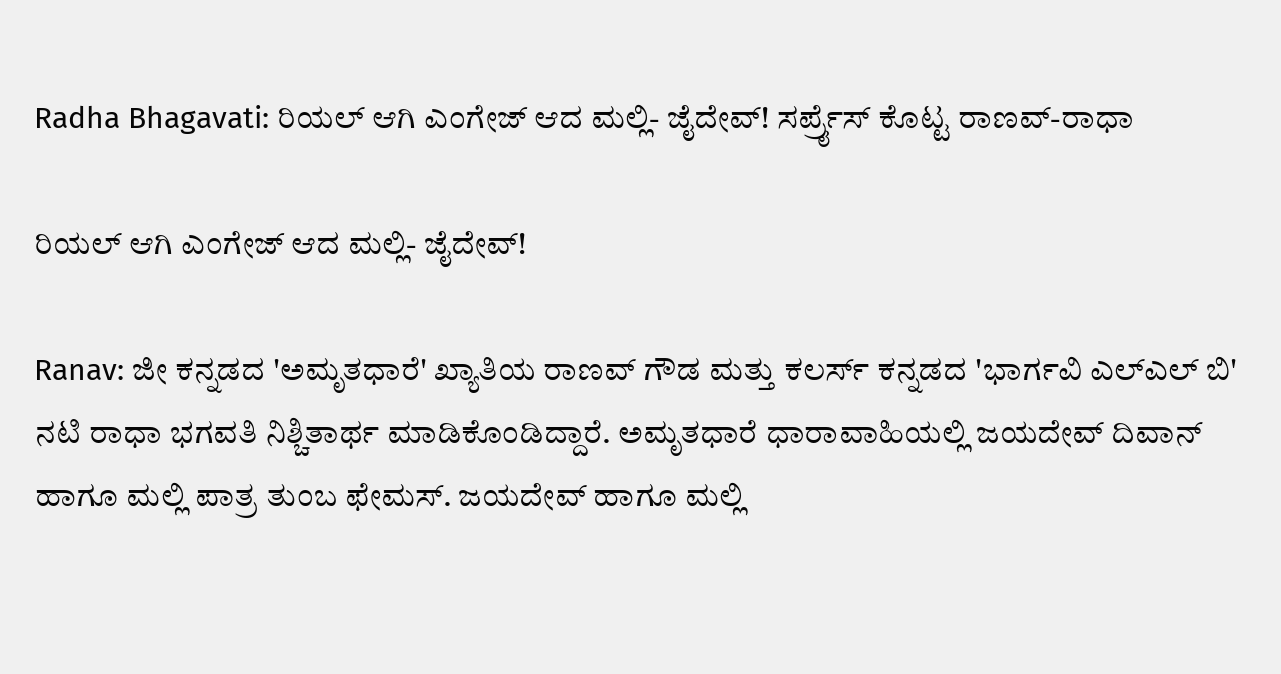Radha Bhagavati: ರಿಯಲ್‌ ಆಗಿ ಎಂಗೇಜ್‌ ಆದ ಮಲ್ಲಿ- ಜೈದೇವ್‌! ಸರ್ಪ್ರೈಸ್ ಕೊಟ್ಟ ರಾಣವ್-ರಾಧಾ

ರಿಯಲ್‌ ಆಗಿ ಎಂಗೇಜ್‌ ಆದ ಮಲ್ಲಿ- ಜೈದೇವ್‌!

Ranav: ಜೀ ಕನ್ನಡದ 'ಅಮೃತಧಾರೆ' ಖ್ಯಾತಿಯ ರಾಣವ್ ಗೌಡ ಮತ್ತು ಕಲರ್ಸ್ ಕನ್ನಡದ 'ಭಾರ್ಗವಿ ಎಲ್ಎಲ್ ಬಿ' ನಟಿ ರಾಧಾ ಭಗವತಿ ನಿಶ್ಚಿತಾರ್ಥ ಮಾಡಿಕೊಂಡಿದ್ದಾರೆ. ಅಮೃತಧಾರೆ ಧಾರಾವಾಹಿಯಲ್ಲಿ ಜಯದೇವ್‌ ದಿವಾನ್‌ ಹಾಗೂ ಮಲ್ಲಿ ಪಾತ್ರ ತುಂಬ ಫೇಮಸ್. ಜಯದೇವ್‌ ಹಾಗೂ ಮಲ್ಲಿ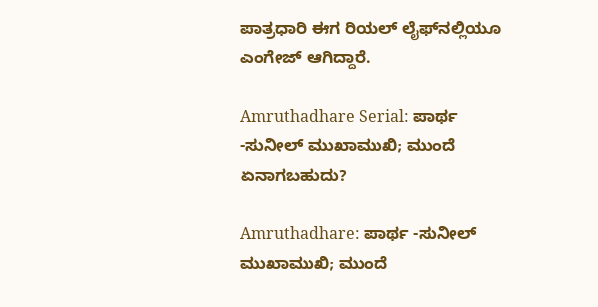ಪಾತ್ರಧಾರಿ ಈಗ ರಿಯಲ್‌ ಲೈಫ್‌ನಲ್ಲಿಯೂ ಎಂಗೇಜ್‌ ಆಗಿದ್ದಾರೆ.

Amruthadhare Serial: ಪಾರ್ಥ -ಸುನೀಲ್ ಮುಖಾಮುಖಿ; ಮುಂದೆ ಏನಾಗಬಹುದು?

Amruthadhare: ಪಾರ್ಥ -ಸುನೀಲ್ ಮುಖಾಮುಖಿ; ಮುಂದೆ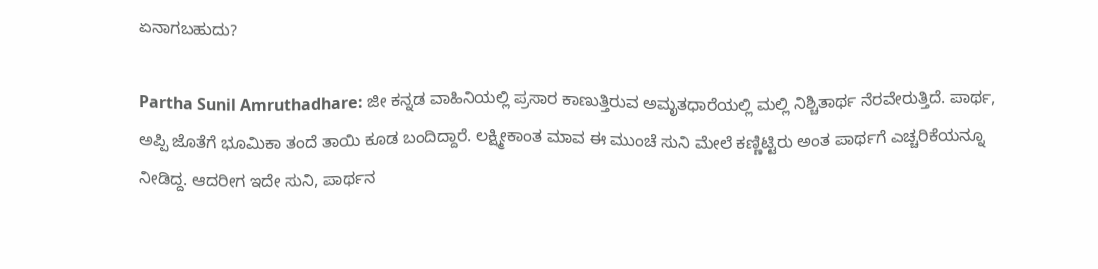ಏನಾಗಬಹುದು?

Partha Sunil Amruthadhare: ಜೀ ಕನ್ನಡ ವಾಹಿನಿಯಲ್ಲಿ ಪ್ರಸಾರ ಕಾಣುತ್ತಿರುವ ಅಮೃತಧಾರೆಯಲ್ಲಿ ಮಲ್ಲಿ ನಿಶ್ಚಿತಾರ್ಥ ನೆರವೇರುತ್ತಿದೆ. ಪಾರ್ಥ, ಅಪ್ಪಿ ಜೊತೆಗೆ ಭೂಮಿಕಾ ತಂದೆ ತಾಯಿ ಕೂಡ ಬಂದಿದ್ದಾರೆ. ಲಕ್ಷ್ಮೀಕಾಂತ ಮಾವ ಈ ಮುಂಚೆ ಸುನಿ ಮೇಲೆ ಕಣ್ಣಿಟ್ಟಿರು ಅಂತ ಪಾರ್ಥಗೆ ಎಚ್ಚರಿಕೆಯನ್ನೂ ನೀಡಿದ್ದ. ಆದರೀಗ ಇದೇ ಸುನಿ, ಪಾರ್ಥನ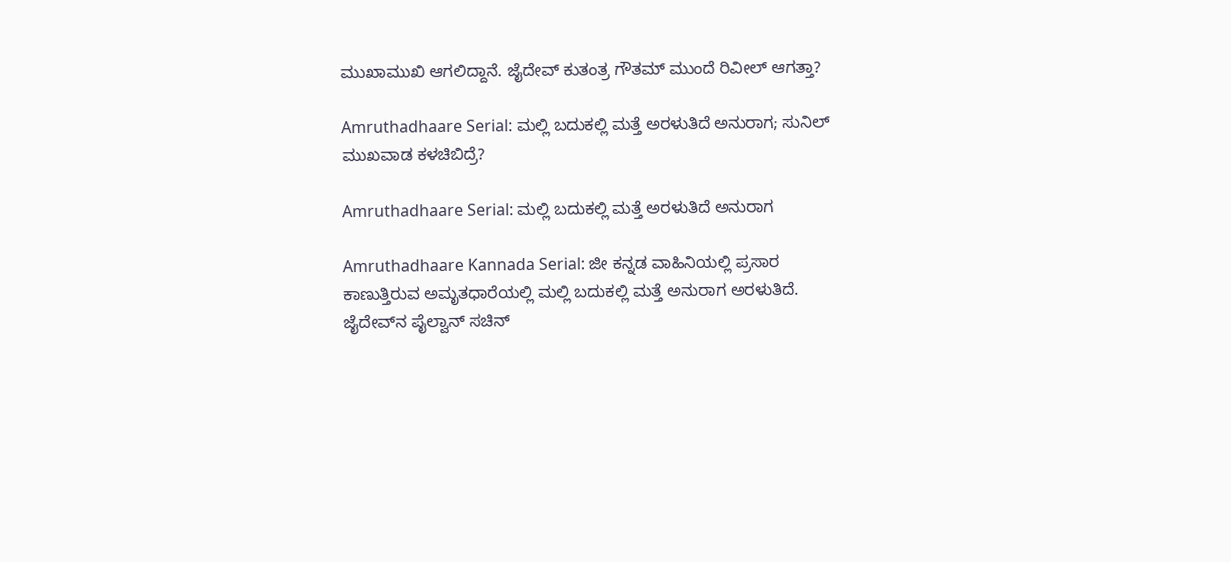ಮುಖಾಮುಖಿ ಆಗಲಿದ್ದಾನೆ. ಜೈದೇವ್‌ ಕುತಂತ್ರ ಗೌತಮ್‌ ಮುಂದೆ ರಿವೀಲ್‌ ಆಗತ್ತಾ?

Amruthadhaare Serial: ಮಲ್ಲಿ ಬದುಕಲ್ಲಿ ಮತ್ತೆ ಅರಳುತಿದೆ ಅನುರಾಗ; ಸುನಿಲ್ ಮುಖವಾಡ ಕಳಚಿಬಿದ್ರೆ?

Amruthadhaare Serial: ಮಲ್ಲಿ ಬದುಕಲ್ಲಿ ಮತ್ತೆ ಅರಳುತಿದೆ ಅನುರಾಗ

Amruthadhaare Kannada Serial: ಜೀ ಕನ್ನಡ ವಾಹಿನಿಯಲ್ಲಿ ಪ್ರಸಾರ ಕಾಣುತ್ತಿರುವ ಅಮೃತಧಾರೆಯಲ್ಲಿ ಮಲ್ಲಿ ಬದುಕಲ್ಲಿ ಮತ್ತೆ ಅನುರಾಗ ಅರಳುತಿದೆ. ಜೈದೇವ್‌ನ ಪೈಲ್ವಾನ್‌ ಸಚಿನ್‌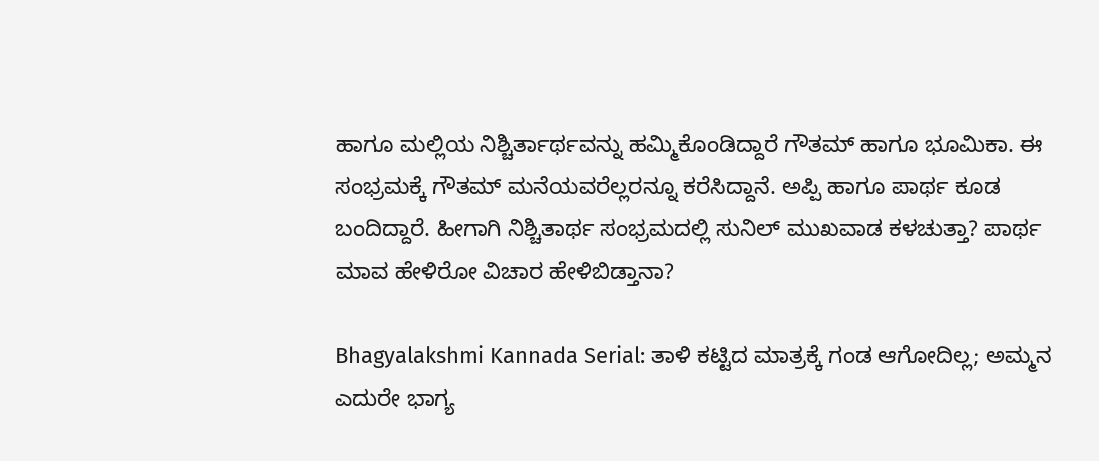ಹಾಗೂ ಮಲ್ಲಿಯ ನಿಶ್ಚಿರ್ತಾರ್ಥವನ್ನು ಹಮ್ಮಿಕೊಂಡಿದ್ದಾರೆ ಗೌತಮ್‌ ಹಾಗೂ ಭೂಮಿಕಾ. ಈ ಸಂಭ್ರಮಕ್ಕೆ ಗೌತಮ್‌ ಮನೆಯವರೆಲ್ಲರನ್ನೂ ಕರೆಸಿದ್ದಾನೆ. ಅಪ್ಪಿ ಹಾಗೂ ಪಾರ್ಥ ಕೂಡ ಬಂದಿದ್ದಾರೆ. ಹೀಗಾಗಿ ನಿಶ್ಚಿತಾರ್ಥ ಸಂಭ್ರಮದಲ್ಲಿ ಸುನಿಲ್ ಮುಖವಾಡ ಕಳಚುತ್ತಾ? ಪಾರ್ಥ ಮಾವ ಹೇಳಿರೋ ವಿಚಾರ ಹೇಳಿಬಿಡ್ತಾನಾ?

Bhagyalakshmi Kannada Serial: ತಾಳಿ ಕಟ್ಟಿದ ಮಾತ್ರಕ್ಕೆ ಗಂಡ ಆಗೋದಿಲ್ಲ; ಅಮ್ಮನ ಎದುರೇ ಭಾಗ್ಯ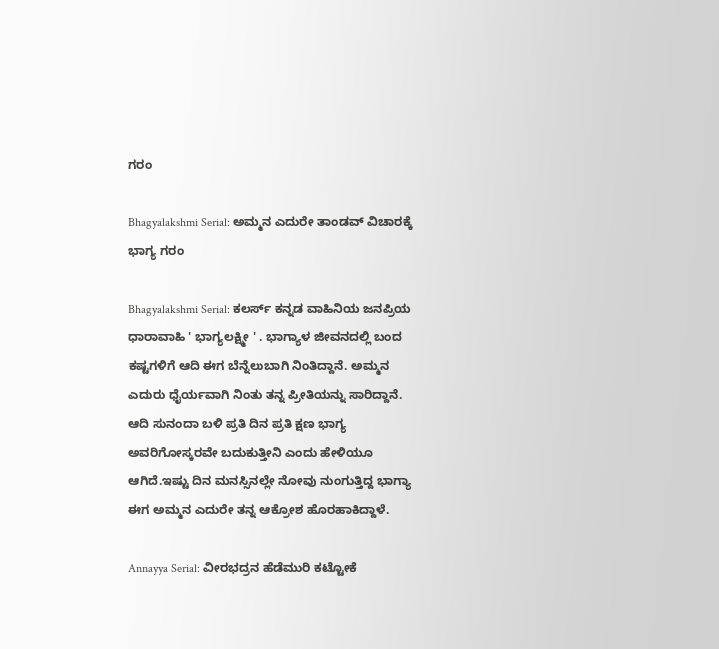ಗರಂ

Bhagyalakshmi Serial: ಅಮ್ಮನ ಎದುರೇ ತಾಂಡವ್‌ ವಿಚಾರಕ್ಕೆ ಭಾಗ್ಯ ಗರಂ

Bhagyalakshmi Serial: ಕಲರ್ಸ್ ಕನ್ನಡ ವಾಹಿನಿಯ ಜನಪ್ರಿಯ ಧಾರಾವಾಹಿ ' ಭಾಗ್ಯಲಕ್ಷ್ಮೀ ' . ಭಾಗ್ಯಾಳ ಜೀವನದಲ್ಲಿ ಬಂದ ಕಷ್ಟಗಳಿಗೆ ಆದಿ ಈಗ ಬೆನ್ನೆಲುಬಾಗಿ ನಿಂತಿದ್ದಾನೆ. ಅಮ್ಮನ ಎದುರು ಧೈರ್ಯವಾಗಿ ನಿಂತು ತನ್ನ ಪ್ರೀತಿಯನ್ನು ಸಾರಿದ್ದಾನೆ. ಆದಿ ಸುನಂದಾ ಬಳಿ ಪ್ರತಿ ದಿನ ಪ್ರತಿ ಕ್ಷಣ ಭಾಗ್ಯ ಅವರಿಗೋಸ್ಕರವೇ ಬದುಕುತ್ತೀನಿ ಎಂದು ಹೇಳಿಯೂ ಆಗಿದೆ.ಇಷ್ಟು ದಿನ ಮನಸ್ಸಿನಲ್ಲೇ ನೋವು ನುಂಗುತ್ತಿದ್ದ ಭಾಗ್ಯಾ ಈಗ ಅಮ್ಮನ ಎದುರೇ ತನ್ನ ಆಕ್ರೋಶ ಹೊರಹಾಕಿದ್ದಾಳೆ.

Annayya Serial: ವೀರಭದ್ರನ ಹೆಡೆಮುರಿ ಕಟ್ಟೋಕೆ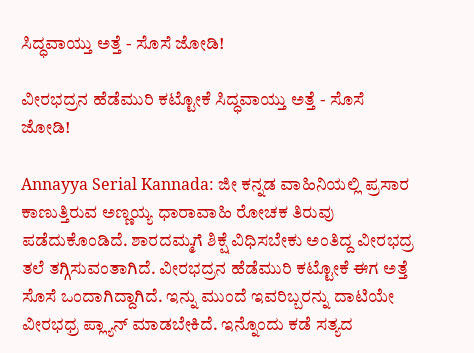ಸಿದ್ಧವಾಯ್ತು ಅತ್ತೆ - ಸೊಸೆ ಜೋಡಿ!

ವೀರಭದ್ರನ ಹೆಡೆಮುರಿ ಕಟ್ಟೋಕೆ ಸಿದ್ಧವಾಯ್ತು ಅತ್ತೆ - ಸೊಸೆ ಜೋಡಿ!

Annayya Serial Kannada: ಜೀ ಕನ್ನಡ ವಾಹಿನಿಯಲ್ಲಿ ಪ್ರಸಾರ ಕಾಣುತ್ತಿರುವ ಅಣ್ಣಯ್ಯ ಧಾರಾವಾಹಿ ರೋಚಕ ತಿರುವು ಪಡೆದುಕೊಂಡಿದೆ. ಶಾರದಮ್ಮಗೆ ಶಿಕ್ಷೆ ವಿಧಿಸಬೇಕು ಅಂತಿದ್ದ ವೀರಭದ್ರ ತಲೆ ತಗ್ಗಿಸುವಂತಾಗಿದೆ. ವೀರಭದ್ರನ ಹೆಡೆಮುರಿ ಕಟ್ಟೋಕೆ ಈಗ ಅತ್ತೆ ಸೊಸೆ ಒಂದಾಗಿದ್ದಾಗಿದೆ. ಇನ್ನು ಮುಂದೆ ಇವರಿಬ್ಬರನ್ನು ದಾಟಿಯೇ ವೀರಭಧ್ರ ಪ್ಲ್ಯಾನ್‌ ಮಾಡಬೇಕಿದೆ. ಇನ್ನೊಂದು ಕಡೆ ಸತ್ಯದ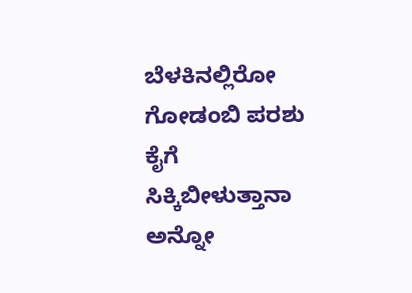ಬೆಳಕಿನಲ್ಲಿರೋ ಗೋಡಂಬಿ ಪರಶು ಕೈಗೆ ಸಿಕ್ಕಿಬೀಳುತ್ತಾನಾ ಅನ್ನೋ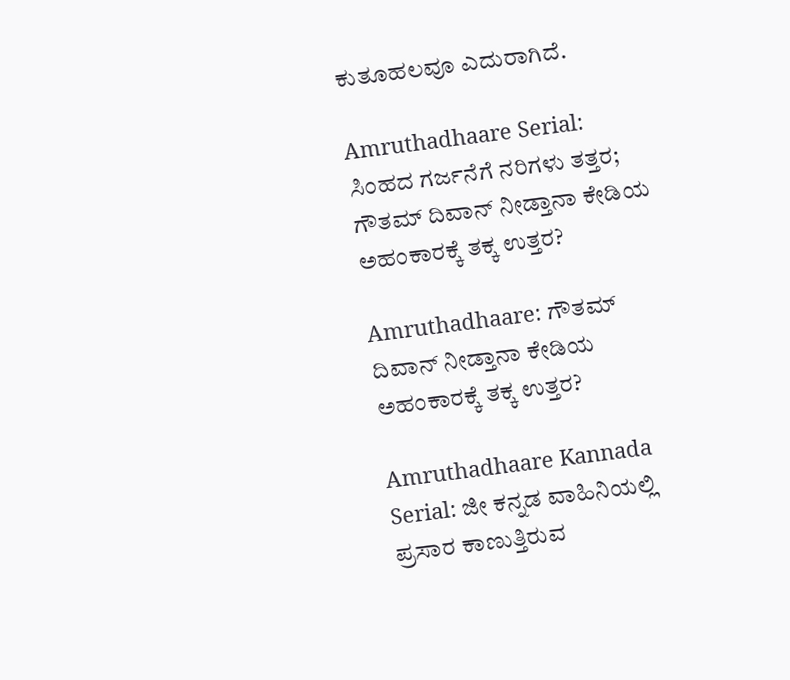ಕುತೂಹಲವೂ ಎದುರಾಗಿದೆ.

Amruthadhaare Serial: ಸಿಂಹದ ಗರ್ಜನೆಗೆ ನರಿಗಳು ತತ್ತರ; ಗೌತಮ್ ದಿವಾನ್ ನೀಡ್ತಾನಾ ಕೇಡಿಯ ಅಹಂಕಾರಕ್ಕೆ ತಕ್ಕ ಉತ್ತರ?

Amruthadhaare: ಗೌತಮ್ ದಿವಾನ್ ನೀಡ್ತಾನಾ ಕೇಡಿಯ ಅಹಂಕಾರಕ್ಕೆ ತಕ್ಕ ಉತ್ತರ?

Amruthadhaare Kannada Serial: ಜೀ ಕನ್ನಡ ವಾಹಿನಿಯಲ್ಲಿ ಪ್ರಸಾರ ಕಾಣುತ್ತಿರುವ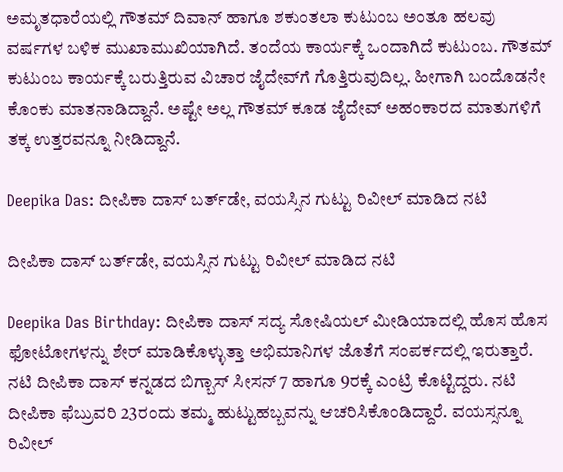ಅಮೃತಧಾರೆಯಲ್ಲಿ ಗೌತಮ್‌ ದಿವಾನ್‌ ಹಾಗೂ ಶಕುಂತಲಾ ಕುಟುಂಬ ಅಂತೂ ಹಲವು ವರ್ಷಗಳ ಬಳಿಕ ಮುಖಾಮುಖಿಯಾಗಿದೆ. ತಂದೆಯ ಕಾರ್ಯಕ್ಕೆ ಒಂದಾಗಿದೆ ಕುಟುಂಬ. ಗೌತಮ್‌ ಕುಟುಂಬ ಕಾರ್ಯಕ್ಕೆ ಬರುತ್ತಿರುವ ವಿಚಾರ ಜೈದೇವ್‌ಗೆ ಗೊತ್ತಿರುವುದಿಲ್ಲ. ಹೀಗಾಗಿ ಬಂದೊಡನೇ ಕೊಂಕು ಮಾತನಾಡಿದ್ದಾನೆ. ಅಷ್ಟೇ ಅಲ್ಲ ಗೌತಮ್‌ ಕೂಡ ಜೈದೇವ್‌ ಅಹಂಕಾರದ ಮಾತುಗಳಿಗೆ ತಕ್ಕ ಉತ್ತರವನ್ನೂ ನೀಡಿದ್ದಾನೆ.

Deepika Das: ದೀಪಿಕಾ ದಾಸ್ ಬರ್ತ್‌ಡೇ, ವಯಸ್ಸಿನ ಗುಟ್ಟು ರಿವೀಲ್‌ ಮಾಡಿದ ನಟಿ

ದೀಪಿಕಾ ದಾಸ್ ಬರ್ತ್‌ಡೇ, ವಯಸ್ಸಿನ ಗುಟ್ಟು ರಿವೀಲ್‌ ಮಾಡಿದ ನಟಿ

Deepika Das Birthday: ದೀಪಿಕಾ ದಾಸ್ ಸದ್ಯ ಸೋಷಿಯಲ್ ಮೀಡಿಯಾದಲ್ಲಿ ಹೊಸ ಹೊಸ ಫೋಟೋಗಳನ್ನು ಶೇರ್ ಮಾಡಿಕೊಳ್ಳುತ್ತಾ ಅಭಿಮಾನಿಗಳ ಜೊತೆಗೆ ಸಂಪರ್ಕದಲ್ಲಿ ಇರುತ್ತಾರೆ. ನಟಿ ದೀಪಿಕಾ ದಾಸ್ ಕನ್ನಡದ ಬಿಗ್ಬಾಸ್ ಸೀಸನ್ 7 ಹಾಗೂ 9ರಕ್ಕೆ ಎಂಟ್ರಿ ಕೊಟ್ಟಿದ್ದರು. ನಟಿ ದೀಪಿಕಾ ಫೆಬ್ರುವರಿ 23ರಂದು ತಮ್ಮ ಹುಟ್ಟುಹಬ್ಬವನ್ನು ಆಚರಿಸಿಕೊಂಡಿದ್ದಾರೆ. ವಯಸ್ಸನ್ನೂ ರಿವೀಲ್‌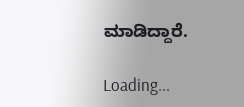ಮಾಡಿದ್ದಾರೆ.

Loading...